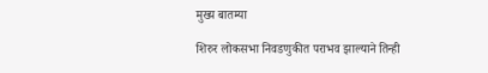मुख्य बातम्या

शिरुर लोकसभा निवडणुकीत पराभव झाल्याने तिन्ही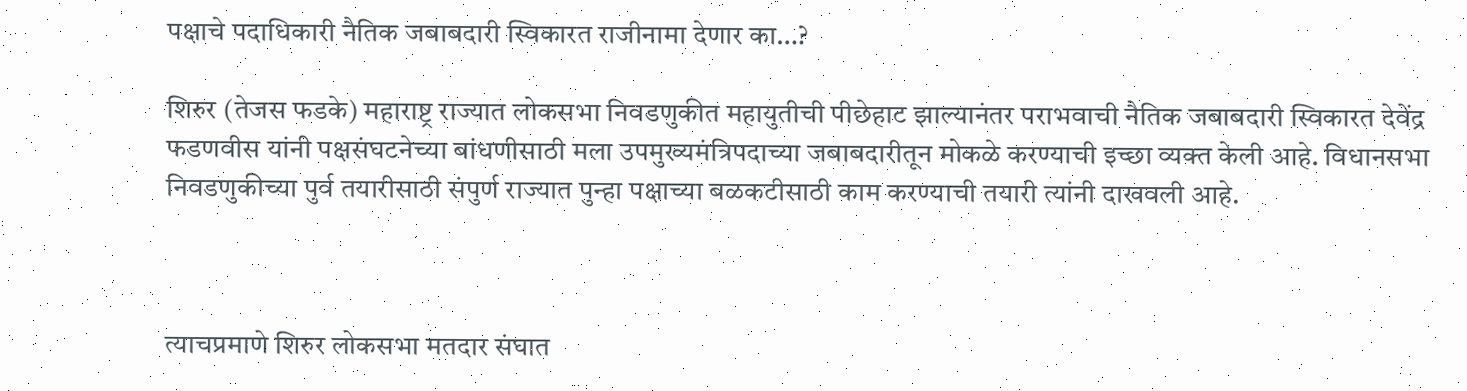पक्षाचे पदाधिकारी नैतिक जबाबदारी स्विकारत राजीनामा देणार का…?

शिरुर (तेजस फडके) महाराष्ट्र राज्यात लोकसभा निवडणुकीत महायुतीची पीछेहाट झाल्यानंतर पराभवाची नैतिक जबाबदारी स्विकारत देवेंद्र फडणवीस यांनी पक्षसंघटनेच्या बांधणीसाठी मला उपमुख्यमंत्रिपदाच्या जबाबदारीतून मोकळे करण्याची इच्छा व्यक्त केली आहे. विधानसभा निवडणुकीच्या पुर्व तयारीसाठी संपुर्ण राज्यात पुन्हा पक्षाच्या बळकटीसाठी काम करण्याची तयारी त्यांनी दाखवली आहे.



त्याचप्रमाणे शिरुर लोकसभा मतदार संघात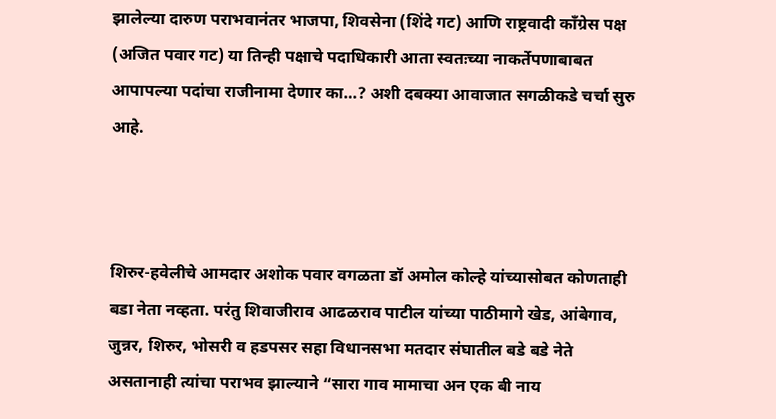झालेल्या दारुण पराभवानंतर भाजपा, शिवसेना (शिंदे गट) आणि राष्ट्रवादी काँग्रेस पक्ष (अजित पवार गट) या तिन्ही पक्षाचे पदाधिकारी आता स्वतःच्या नाकर्तेपणाबाबत आपापल्या पदांचा राजीनामा देणार का…? अशी दबक्या आवाजात सगळीकडे चर्चा सुरु आहे.



शिरुर-हवेलीचे आमदार अशोक पवार वगळता डॉ अमोल कोल्हे यांच्यासोबत कोणताही बडा नेता नव्हता. परंतु शिवाजीराव आढळराव पाटील यांच्या पाठीमागे खेड, आंबेगाव, जुन्नर, शिरुर, भोसरी व हडपसर सहा विधानसभा मतदार संघातील बडे बडे नेते असतानाही त्यांचा पराभव झाल्याने “सारा गाव मामाचा अन एक बी नाय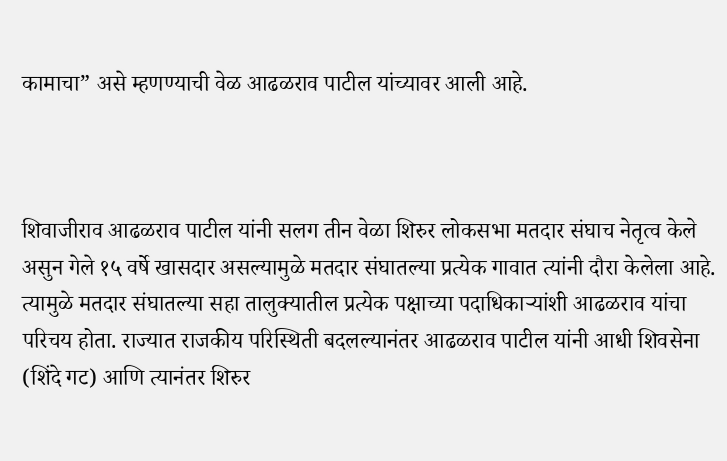कामाचा” असे म्हणण्याची वेळ आढळराव पाटील यांच्यावर आली आहे.



शिवाजीराव आढळराव पाटील यांनी सलग तीन वेळा शिरुर लोकसभा मतदार संघाच नेतृत्व केले असुन गेले १५ वर्षे खासदार असल्यामुळे मतदार संघातल्या प्रत्येक गावात त्यांनी दौरा केलेला आहे. त्यामुळे मतदार संघातल्या सहा तालुक्यातील प्रत्येक पक्षाच्या पदाधिकाऱ्यांशी आढळराव यांचा परिचय होता. राज्यात राजकीय परिस्थिती बदलल्यानंतर आढळराव पाटील यांनी आधी शिवसेना (शिंदे गट) आणि त्यानंतर शिरुर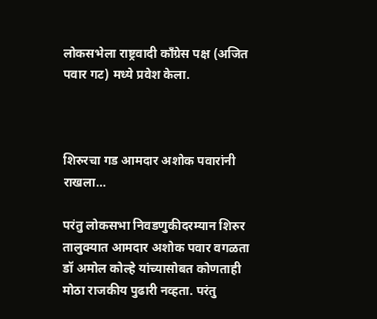लोकसभेला राष्ट्रवादी काँग्रेस पक्ष (अजित पवार गट) मध्ये प्रवेश केला.



शिरुरचा गड आमदार अशोक पवारांनी राखला…

परंतु लोकसभा निवडणुकीदरम्यान शिरुर तालुक्यात आमदार अशोक पवार वगळता डॉ अमोल कोल्हे यांच्यासोबत कोणताही मोठा राजकीय पुढारी नव्हता. परंतु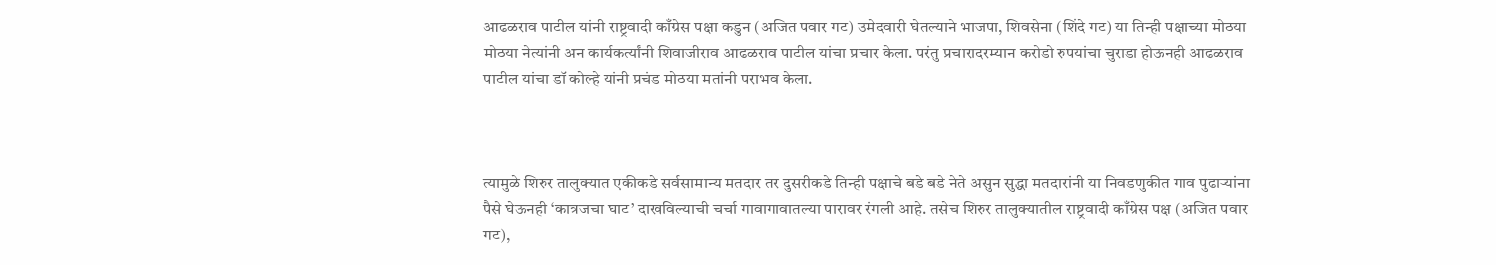आढळराव पाटील यांनी राष्ट्रवादी काँग्रेस पक्षा कडुन (अजित पवार गट) उमेदवारी घेतल्याने भाजपा, शिवसेना (शिंदे गट) या तिन्ही पक्षाच्या मोठया मोठया नेत्यांनी अन कार्यकर्त्यांनी शिवाजीराव आढळराव पाटील यांचा प्रचार केला. परंतु प्रचारादरम्यान करोडो रुपयांचा चुराडा होऊनही आढळराव पाटील यांचा डॉ कोल्हे यांनी प्रचंड मोठया मतांनी पराभव केला.



त्यामुळे शिरुर तालुक्यात एकीकडे सर्वसामान्य मतदार तर दुसरीकडे तिन्ही पक्षाचे बडे बडे नेते असुन सुद्धा मतदारांनी या निवडणुकीत गाव पुढाऱ्यांना पैसे घेऊनही ‘कात्रजचा घाट’ दाखविल्याची चर्चा गावागावातल्या पारावर रंगली आहे. तसेच शिरुर तालुक्यातील राष्ट्रवादी काँग्रेस पक्ष (अजित पवार गट),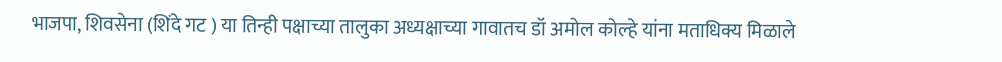भाजपा, शिवसेना (शिंदे गट ) या तिन्ही पक्षाच्या तालुका अध्यक्षाच्या गावातच डॉ अमोल कोल्हे यांना मताधिक्य मिळाले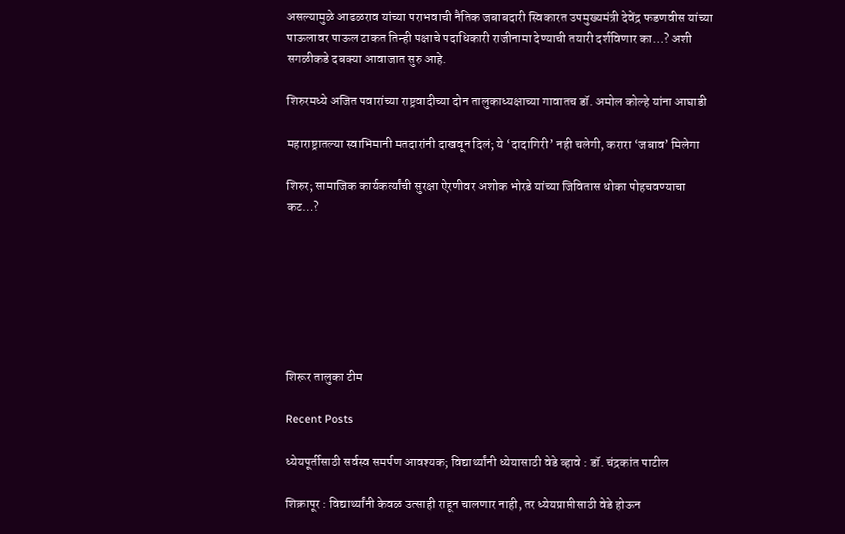असल्यामुळे आढळराव यांच्या पराभवाची नैतिक जबाबदारी स्विकारत उपमुख्यमंत्री देवेंद्र फडणवीस यांच्या पाऊलावर पाऊल टाकत तिन्ही पक्षाचे पदाधिकारी राजीनामा देण्याची तयारी दर्शविणार का…? अशी सगळीकडे दबक्या आवाजात सुरु आहे.

शिरुरमध्ये अजित पवारांच्या राष्ट्रवादीच्या दोन तालुकाध्यक्षाच्या गावातच डॉ. अमोल कोल्हे यांना आघाडी

महाराष्ट्रातल्या स्वाभिमानी मतदारांनी दाखवून दिलं; ये ‘दादागिरी’ नही चलेगी, करारा ‘जबाव’ मिलेगा

शिरुर; सामाजिक कार्यकर्त्यांची सुरक्षा ऐरणीवर अशोक भोरडे यांच्या जिवितास धोका पोहचवण्याचा कट…?







शिरूर तालुका टीम

Recent Posts

ध्येयपूर्तीसाठी सर्वस्व समर्पण आवश्यक; विद्यार्थ्यांनी ध्येयासाठी वेडे व्हावे : डॉ. चंद्रकांत पाटील

शिक्रापूर : विद्यार्थ्यांनी केवळ उत्साही राहून चालणार नाही, तर ध्येयप्राप्तीसाठी वेडे होऊन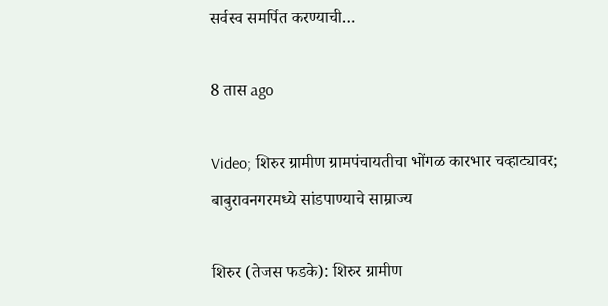सर्वस्व समर्पित करण्याची…

8 तास ago

Video; शिरुर ग्रामीण ग्रामपंचायतीचा भोंगळ कारभार चव्हाट्यावर; बाबुरावनगरमध्ये सांडपाण्याचे साम्राज्य

शिरुर (तेजस फडके): शिरुर ग्रामीण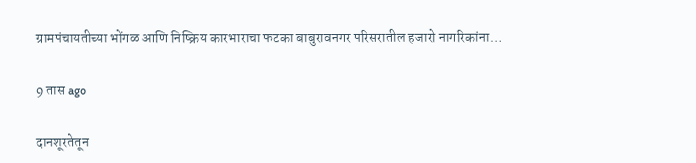ग्रामपंचायतीच्या भोंगळ आणि निष्क्रिय कारभाराचा फटका बाबुरावनगर परिसरातील हजारो नागरिकांना…

9 तास ago

दानशूरतेतून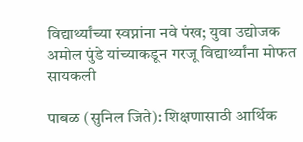विद्यार्थ्यांच्या स्वप्नांना नवे पंख; युवा उद्योजक अमोल पुंडे यांच्याकडून गरजू विद्यार्थ्यांना मोफत सायकली

पाबळ (सुनिल जिते): शिक्षणासाठी आर्थिक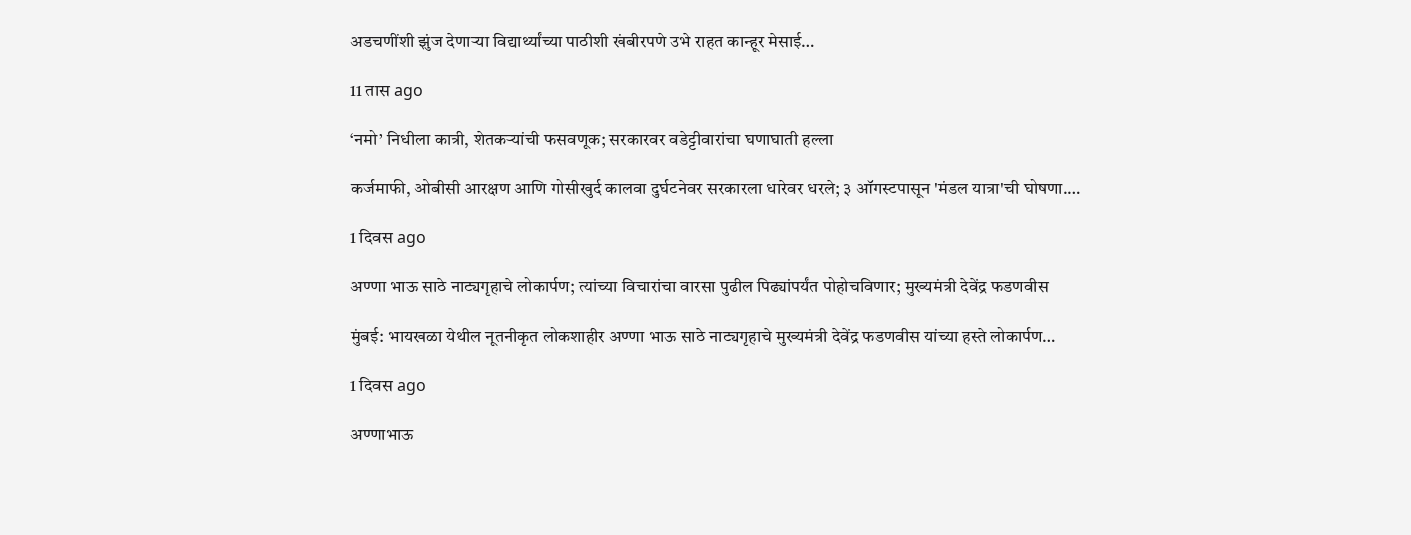अडचणींशी झुंज देणाऱ्या विद्यार्थ्यांच्या पाठीशी खंबीरपणे उभे राहत कान्हूर मेसाई…

11 तास ago

‘नमो’ निधीला कात्री, शेतकऱ्यांची फसवणूक; सरकारवर वडेट्टीवारांचा घणाघाती हल्ला

कर्जमाफी, ओबीसी आरक्षण आणि गोसीखुर्द कालवा दुर्घटनेवर सरकारला धारेवर धरले; ३ ऑगस्टपासून 'मंडल यात्रा'ची घोषणा.…

1 दिवस ago

अण्णा भाऊ साठे नाट्यगृहाचे लोकार्पण; त्यांच्या विचारांचा वारसा पुढील पिढ्यांपर्यंत पोहोचविणार; मुख्यमंत्री देवेंद्र फडणवीस

मुंबई: भायखळा येथील नूतनीकृत लोकशाहीर अण्णा भाऊ साठे नाट्यगृहाचे मुख्यमंत्री देवेंद्र फडणवीस यांच्या हस्ते लोकार्पण…

1 दिवस ago

अण्णाभाऊ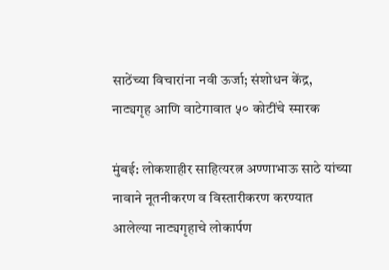साठेंच्या विचारांना नवी ऊर्जा; संशोधन केंद्र, नाट्यगृह आणि वाटेगावात ५० कोटींचे स्मारक

मुंबई: लोकशाहीर साहित्यरत्न अण्णाभाऊ साठे यांच्या नावाने नूतनीकरण व विस्तारीकरण करण्यात आलेल्या नाट्यगृहाचे लोकार्पण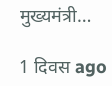मुख्यमंत्री…

1 दिवस ago